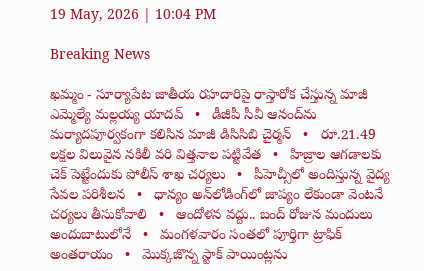19 May, 2026 | 10:04 PM

Breaking News

ఖమ్మం - సూర్యాపేట జాతీయ రహదారిపై రాస్తారోక చేస్తున్న మాజీ ఎమ్మెల్యే మల్లయ్య యాదవ్   •   డీజీపీ సీవీ ఆనంద్‌ను మర్యాదపూర్వకంగా కలిసిన మాజీ డిసిసిబి చైర్మన్   •   రూ.21.49 లక్షల విలువైన నకిలీ వరి విత్తనాల పట్టివేత   •   హిజ్రాల ఆగడాలకు చెక్ పెట్టేందుకు పోలీస్ శాఖ చర్యలు   •   పీహెచ్సీలో అందిస్తున్న వైద్య సేవల పరిశీలన   •   ధాన్యం అన్‌లోడింగ్‌లో జాప్యం లేకుండా వెంటనే చర్యలు తీసుకోవాలి   •   ఆందోళన వద్దు.. బంద్ రోజున మందులు అందుబాటులోనే   •   మంగళవారం సంతలో పూర్తిగా ట్రాఫిక్ అంతరాయం   •   మొక్కజొన్న స్టాక్ పాయింట్లను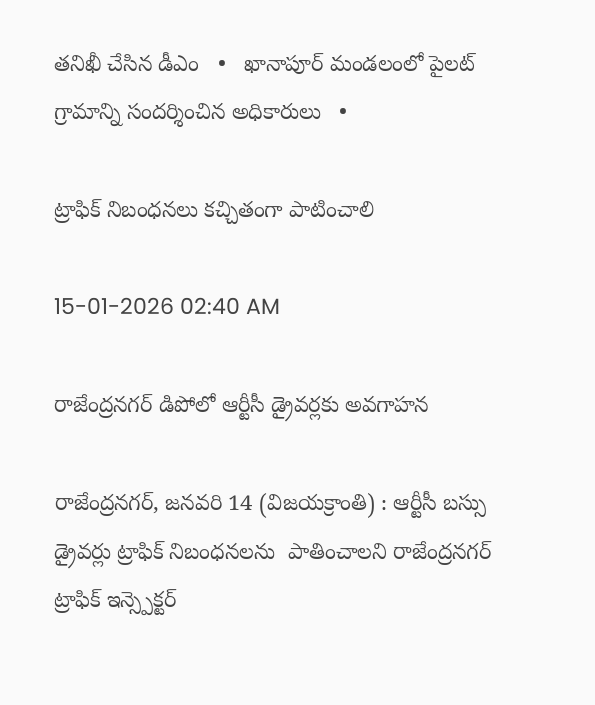తనిఖీ చేసిన డీఎం   •   ఖానాపూర్ మండలంలో పైలట్ గ్రామాన్ని సందర్శించిన అధికారులు   •

ట్రాఫిక్ నిబంధనలు కచ్చితంగా పాటించాలి

15-01-2026 02:40 AM

రాజేంద్రనగర్ డిపోలో ఆర్టీసీ డ్రైవర్లకు అవగాహన

రాజేంద్రనగర్, జనవరి 14 (విజయక్రాంతి) : ఆర్టీసీ బస్సు డ్రైవర్లు ట్రాఫిక్ నిబంధనలను  పాతించాలని రాజేంద్రనగర్ ట్రాఫిక్ ఇన్స్పెక్టర్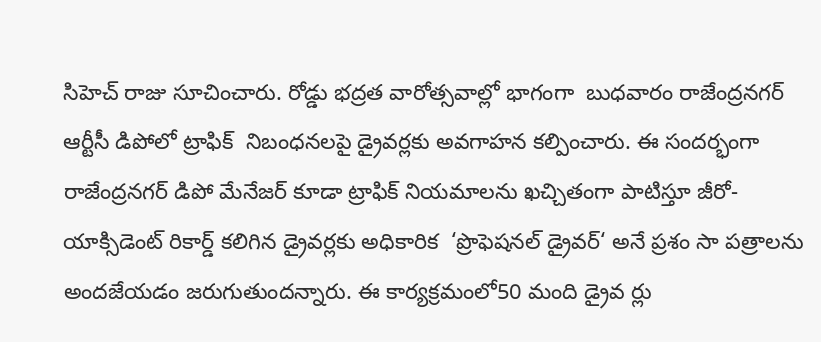సిహెచ్ రాజు సూచించారు. రోడ్డు భద్రత వారోత్సవాల్లో భాగంగా  బుధవారం రాజేంద్రనగర్ ఆర్టీసీ డిపోలో ట్రాఫిక్  నిబంధనలపై డ్రైవర్లకు అవగాహన కల్పించారు. ఈ సందర్భంగా రాజేంద్రనగర్ డిపో మేనేజర్ కూడా ట్రాఫిక్ నియమాలను ఖచ్చితంగా పాటిస్తూ జీరో-యాక్సిడెంట్ రికార్డ్ కలిగిన డ్రైవర్లకు అధికారిక  ‘ప్రొఫెషనల్ డ్రైవర్‘ అనే ప్రశం సా పత్రాలను అందజేయడం జరుగుతుందన్నారు. ఈ కార్యక్రమంలో50 మంది డ్రైవ ర్లు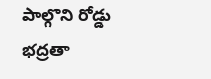పాల్గొని రోడ్డు భద్రతా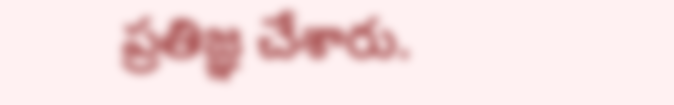ప్రతిజ్ఞ చేశారు.